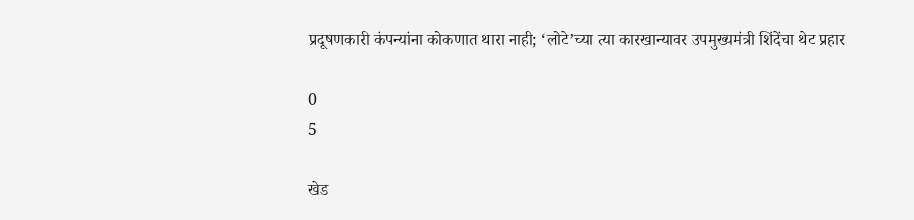प्रदूषणकारी कंपन्यांना कोकणात थारा नाही; ‘लोटे’च्या त्या कारखान्यावर उपमुख्यमंत्री शिंदेंचा थेट प्रहार

0
5

खेड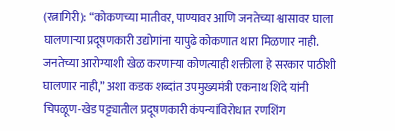(रत्नागिरी): “कोकणच्या मातीवर, पाण्यावर आणि जनतेच्या श्वासावर घाला घालणाऱ्या प्रदूषणकारी उद्योगांना यापुढे कोकणात थारा मिळणार नाही. जनतेच्या आरोग्याशी खेळ करणाऱ्या कोणत्याही शक्तीला हे सरकार पाठीशी घालणार नाही,” अशा कडक शब्दांत उपमुख्यमंत्री एकनाथ शिंदे यांनी चिपळूण-खेड पट्ट्यातील प्रदूषणकारी कंपन्यांविरोधात रणशिंग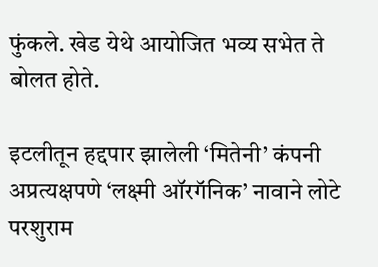फुंकले. खेड येथे आयोजित भव्य सभेत ते बोलत होते.

इटलीतून हद्दपार झालेली ‘मितेनी’ कंपनी अप्रत्यक्षपणे ‘लक्ष्मी ऑरगॅनिक’ नावाने लोटे परशुराम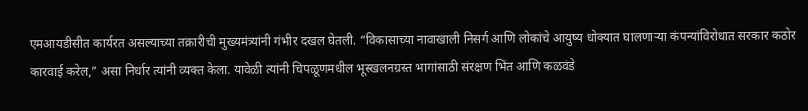एमआयडीसीत कार्यरत असल्याच्या तक्रारीची मुख्यमंत्र्यांनी गंभीर दखल घेतली. “विकासाच्या नावाखाली निसर्ग आणि लोकांचे आयुष्य धोक्यात घालणाऱ्या कंपन्यांविरोधात सरकार कठोर कारवाई करेल,” असा निर्धार त्यांनी व्यक्त केला. यावेळी त्यांनी चिपळूणमधील भूस्खलनग्रस्त भागांसाठी संरक्षण भिंत आणि कळवंडे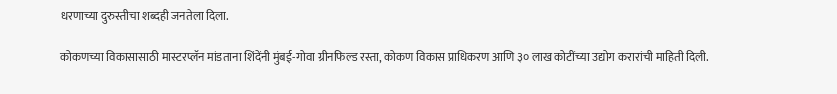धरणाच्या दुरुस्तीचा शब्दही जनतेला दिला.

कोकणच्या विकासासाठी मास्टरप्लॅन मांडताना शिंदेंनी मुंबई-गोवा ग्रीनफिल्ड रस्ता, कोकण विकास प्राधिकरण आणि ३० लाख कोटींच्या उद्योग करारांची माहिती दिली.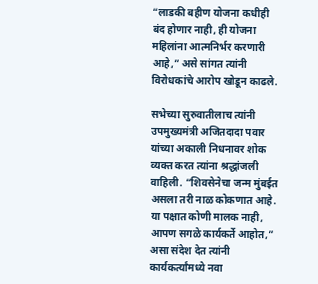“लाडकी बहीण योजना कधीही बंद होणार नाही, ही योजना महिलांना आत्मनिर्भर करणारी आहे,” असे सांगत त्यांनी विरोधकांचे आरोप खोडून काढले.

सभेच्या सुरुवातीलाच त्यांनी उपमुख्यमंत्री अजितदादा पवार यांच्या अकाली निधनावर शोक व्यक्त करत त्यांना श्रद्धांजली वाहिली. “शिवसेनेचा जन्म मुंबईत असला तरी नाळ कोकणात आहे. या पक्षात कोणी मालक नाही, आपण सगळे कार्यकर्ते आहोत,” असा संदेश देत त्यांनी कार्यकर्त्यांमध्ये नवा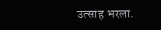उत्साह भरला.